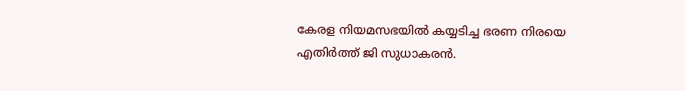കേരള നിയമസഭയില്‍ കയ്യടിച്ച ഭരണ നിരയെ എതിർത്ത് ജി സുധാകരൻ.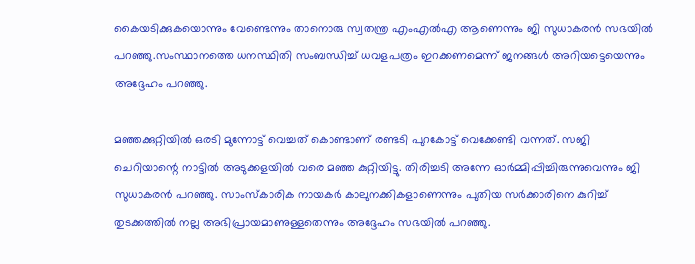കൈയടിക്കുകയൊന്നും വേണ്ടെന്നും താനൊരു സ്വതന്ത്ര എംഎല്‍എ ആണെന്നും ജി സുധാകരൻ സഭയില്‍ പറഞ്ഞു.സംസ്ഥാനത്തെ ധനസ്ഥിതി സംബന്ധിച്ച്‌ ധവളപത്രം ഇറക്കണമെന്ന് ജനങ്ങള്‍ അറിയട്ടെയെന്നും അദ്ദേഹം പറഞ്ഞു.

മഞ്ഞക്കുറ്റിയില്‍ ഒരടി മുന്നോട്ട് വെച്ചത് കൊണ്ടാണ് രണ്ടടി പുറകോട്ട് വെക്കേണ്ടി വന്നത്. സജി ചെറിയാന്റെ നാട്ടില്‍ അടുക്കളയില്‍ വരെ മഞ്ഞ കുറ്റിയിട്ടു. തിരിച്ചടി അന്നേ ഓർമ്മിപ്പിച്ചിരുന്നുവെന്നും ജി സുധാകരൻ പറഞ്ഞു. സാംസ്കാരിക നായകർ കാലുനക്കികളാണെന്നും പുതിയ സർക്കാരിനെ കുറിച്ച്‌ തുടക്കത്തില്‍ നല്ല അഭിപ്രായമാണുള്ളതെന്നും അദ്ദേഹം സഭയില്‍ പറഞ്ഞു.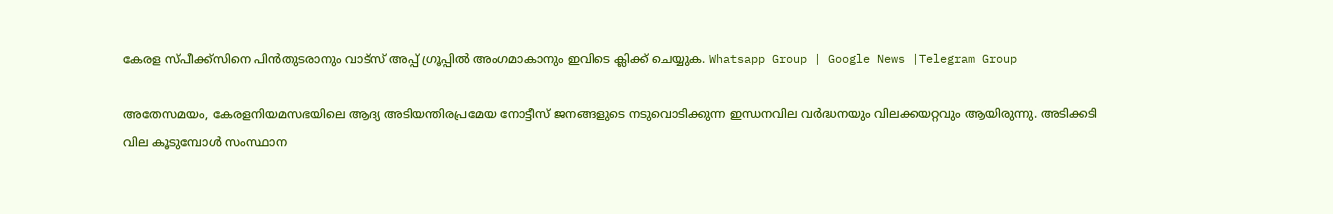കേരള സ്പീക്ക്സിനെ പിൻതുടരാനും വാട്സ് അപ്പ് ഗ്രൂപ്പിൽ അംഗമാകാനും ഇവിടെ ക്ലിക്ക് ചെയ്യുക. Whatsapp Group | Google News |Telegram Group

അതേസമയം, കേരളനിയമസഭയിലെ ആദ്യ അടിയന്തിരപ്രമേയ നോട്ടീസ് ജനങ്ങളുടെ നടുവൊടിക്കുന്ന ഇന്ധനവില വർദ്ധനയും വിലക്കയറ്റവും ആയിരുന്നു. അടിക്കടി വില കൂടുമ്പോള്‍ സംസ്ഥാന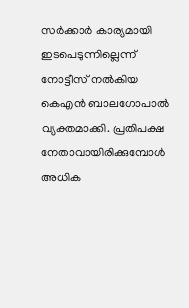സർക്കാർ കാര്യമായി ഇടപെടുന്നില്ലെന്ന് നോട്ടീസ് നല്‍കിയ കെഎൻ ബാലഗോപാല്‍ വ്യക്തമാക്കി. പ്രതിപക്ഷ നേതാവായിരിക്കുമ്പോള്‍ അധിക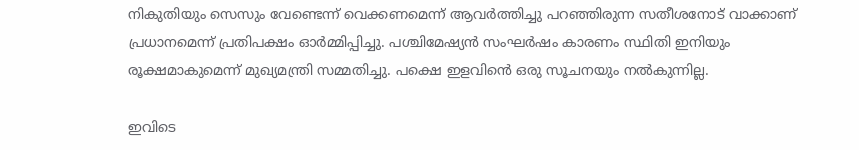നികുതിയും സെസും വേണ്ടെന്ന് വെക്കണമെന്ന് ആവർത്തിച്ചു പറഞ്ഞിരുന്ന സതീശനോട് വാക്കാണ് പ്രധാനമെന്ന് പ്രതിപക്ഷം ഓ‌ർമ്മിപ്പിച്ചു. പശ്ചിമേഷ്യൻ സംഘർഷം കാരണം സ്ഥിതി ഇനിയും രൂക്ഷമാകുമെന്ന് മുഖ്യമന്ത്രി സമ്മതിച്ചു. പക്ഷെ ഇളവിൻെ ഒരു സൂചനയും നല്‍കുന്നില്ല.

ഇവിടെ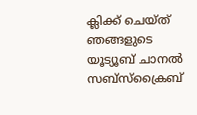ക്ലിക്ക് ചെയ്ത് ഞങ്ങളുടെ യൂട്യൂബ് ചാനൽ സബ്സ്ക്രൈബ്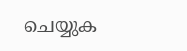ചെയ്യുക